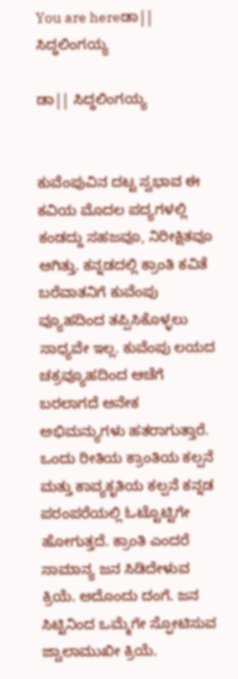You are hereಡಾ|| ಸಿದ್ಧಲಿಂಗಯ್ಯ

ಡಾ|| ಸಿದ್ಧಲಿಂಗಯ್ಯ


ಕುವೆಂಪುವಿನ ದಟ್ಟ ಸ್ವಭಾವ ಈ ಕವಿಯ ಮೊದಲ ಪದ್ಯಗಳಲ್ಲಿ ಕಂಡದ್ದು ಸಹಜವೂ, ನಿರೀಕ್ಷಿತವೂ ಆಗಿತ್ತು. ಕನ್ನಡದಲ್ಲಿ ಕ್ರಾಂತಿ ಕವಿತೆ ಬರೆವಾತನಿಗೆ ಕುವೆಂಪು ವ್ಯೂಹದಿಂದ ತಪ್ಪಿಸಿಕೊಳ್ಳಲು ಸಾಧ್ಯವೇ ಇಲ್ಲ. ಕುವೆಂಪು ಲಯದ ಚಕ್ರವ್ಯೂಹದಿಂದ ಆಚೆಗೆ ಬರಲಾಗದೆ ಅನೇಕ ಅಭಿಮನ್ಯುಗಳು ಹತರಾಗುತ್ತಾರೆ. ಒಂದು ರೀತಿಯ ಕ್ರಾಂತಿಯ ಕಲ್ಪನೆ ಮತ್ತು ಕಾವ್ಯಕೃತಿಯ ಕಲ್ಪನೆ ಕನ್ನಡ ಪರಂಪರೆಯಲ್ಲಿ ಓಟ್ಟೊಟ್ಟಿಗೇ ಹೋಗುತ್ತದೆ. ಕ್ರಾಂತಿ ಎಂದರೆ ಸಾಮಾನ್ಯ ಜನ ಸಿಡಿದೇಳುವ ಕ್ರಿಯೆ. ಅದೊಂದು ದಂಗೆ. ಜನ ಸಿಟ್ಟಿನಿಂದ ಒಮ್ಮೆಗೇ ಸ್ಫೋಟಿಸುವ ಜ್ವಾಲಾಮುಖೀ ಕ್ರಿಯೆ.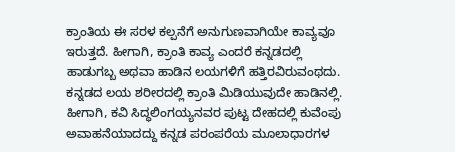ಕ್ರಾಂತಿಯ ಈ ಸರಳ ಕಲ್ಪನೆಗೆ ಅನುಗುಣವಾಗಿಯೇ ಕಾವ್ಯವೂ ಇರುತ್ತದೆ. ಹೀಗಾಗಿ, ಕ್ರಾಂತಿ ಕಾವ್ಯ ಎಂದರೆ ಕನ್ನಡದಲ್ಲಿ ಹಾಡುಗಬ್ಬ ಅಥವಾ ಹಾಡಿನ ಲಯಗಳಿಗೆ ಹತ್ತಿರವಿರುವಂಥದು. ಕನ್ನಡದ ಲಯ ಶರೀರದಲ್ಲಿ ಕ್ರಾಂತಿ ಮಿಡಿಯುವುದೇ ಹಾಡಿನಲ್ಲಿ. ಹೀಗಾಗಿ, ಕವಿ ಸಿದ್ಧಲಿಂಗಯ್ಯನವರ ಪುಟ್ಟ ದೇಹದಲ್ಲಿ ಕುವೆಂಪು ಅವಾಹನೆಯಾದದ್ದು ಕನ್ನಡ ಪರಂಪರೆಯ ಮೂಲಾಧಾರಗಳ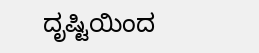ದೃಷ್ಟಿಯಿಂದ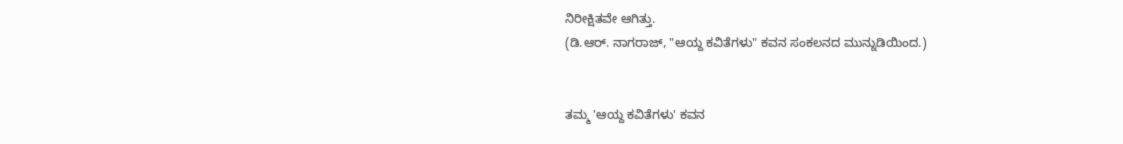ನಿರೀಕ್ಷಿತವೇ ಆಗಿತ್ತು.
(ಡಿ.ಆರ್. ನಾಗರಾಜ್, "ಆಯ್ದ ಕವಿತೆಗಳು" ಕವನ ಸಂಕಲನದ ಮುನ್ನುಡಿಯಿಂದ.)


ತಮ್ಮ 'ಆಯ್ದ ಕವಿತೆಗಳು' ಕವನ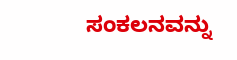ಸಂಕಲನವನ್ನು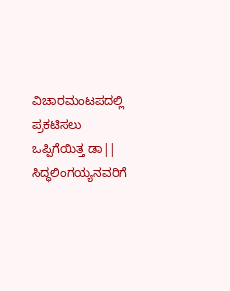ವಿಚಾರಮಂಟಪದಲ್ಲಿ ಪ್ರಕಟಿಸಲು ಒಪ್ಪಿಗೆಯಿತ್ತ ಡಾ|| ಸಿದ್ಧಲಿಂಗಯ್ಯನವರಿಗೆ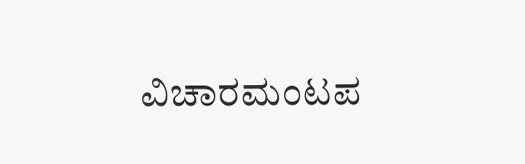ವಿಚಾರಮಂಟಪ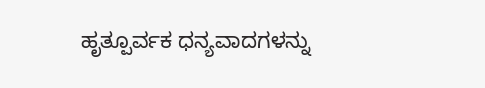ಹೃತ್ಪೂರ್ವಕ ಧನ್ಯವಾದಗಳನ್ನು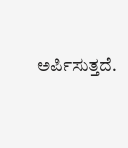ಅರ್ಪಿಸುತ್ತದೆ.